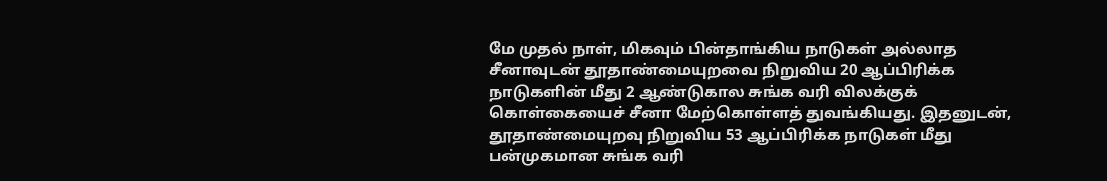மே முதல் நாள், மிகவும் பின்தாங்கிய நாடுகள் அல்லாத சீனாவுடன் தூதாண்மையுறவை நிறுவிய 20 ஆப்பிரிக்க நாடுகளின் மீது 2 ஆண்டுகால சுங்க வரி விலக்குக் கொள்கையைச் சீனா மேற்கொள்ளத் துவங்கியது. இதனுடன், தூதாண்மையுறவு நிறுவிய 53 ஆப்பிரிக்க நாடுகள் மீது பன்முகமான சுங்க வரி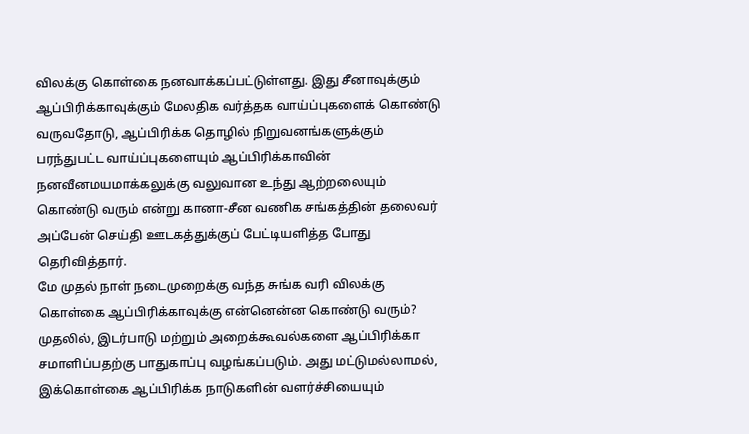விலக்கு கொள்கை நனவாக்கப்பட்டுள்ளது. இது சீனாவுக்கும் ஆப்பிரிக்காவுக்கும் மேலதிக வர்த்தக வாய்ப்புகளைக் கொண்டு வருவதோடு, ஆப்பிரிக்க தொழில் நிறுவனங்களுக்கும் பரந்துபட்ட வாய்ப்புகளையும் ஆப்பிரிக்காவின் நனவீனமயமாக்கலுக்கு வலுவான உந்து ஆற்றலையும் கொண்டு வரும் என்று கானா-சீன வணிக சங்கத்தின் தலைவர் அப்பேன் செய்தி ஊடகத்துக்குப் பேட்டியளித்த போது தெரிவித்தார்.
மே முதல் நாள் நடைமுறைக்கு வந்த சுங்க வரி விலக்கு கொள்கை ஆப்பிரிக்காவுக்கு என்னென்ன கொண்டு வரும்? முதலில், இடர்பாடு மற்றும் அறைக்கூவல்களை ஆப்பிரிக்கா சமாளிப்பதற்கு பாதுகாப்பு வழங்கப்படும். அது மட்டுமல்லாமல், இக்கொள்கை ஆப்பிரிக்க நாடுகளின் வளர்ச்சியையும்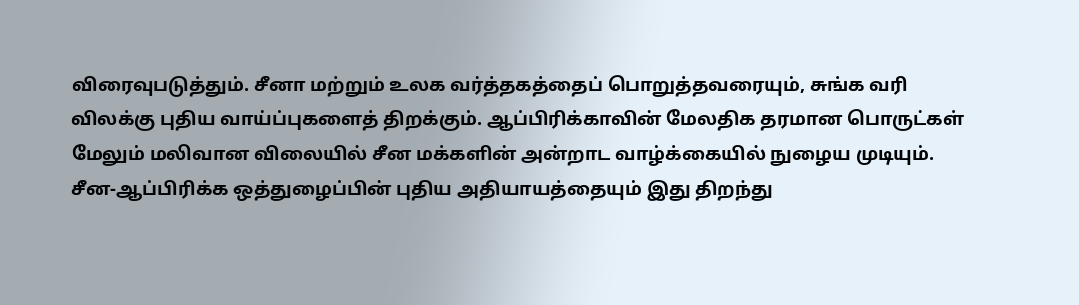விரைவுபடுத்தும். சீனா மற்றும் உலக வர்த்தகத்தைப் பொறுத்தவரையும், சுங்க வரி விலக்கு புதிய வாய்ப்புகளைத் திறக்கும். ஆப்பிரிக்காவின் மேலதிக தரமான பொருட்கள் மேலும் மலிவான விலையில் சீன மக்களின் அன்றாட வாழ்க்கையில் நுழைய முடியும்.
சீன-ஆப்பிரிக்க ஒத்துழைப்பின் புதிய அதியாயத்தையும் இது திறந்து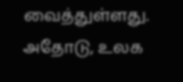வைத்துள்ளது. அதோடு, உலக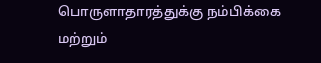பொருளாதாரத்துக்கு நம்பிக்கை மற்றும்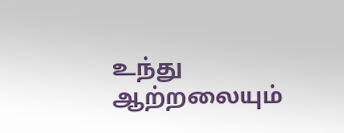உந்து ஆற்றலையும்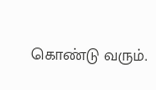கொண்டு வரும்.